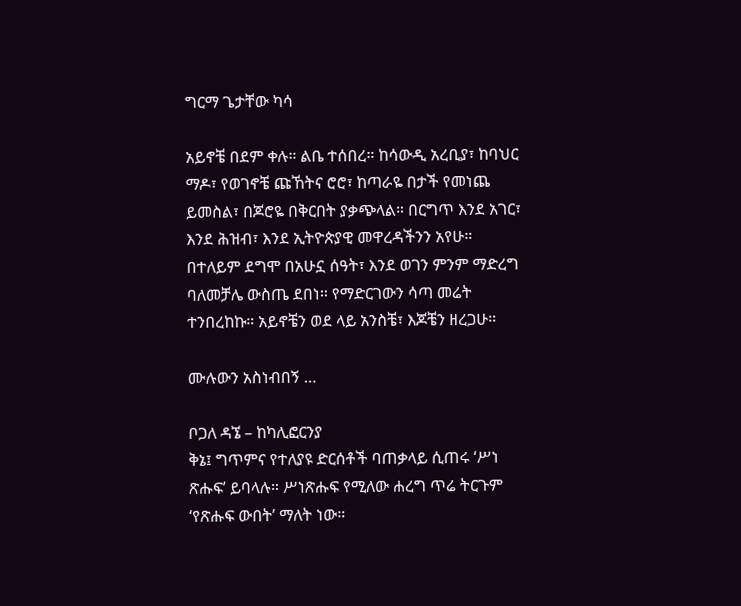ግርማ ጌታቸው ካሳ

አይኖቼ በደም ቀሉ። ልቤ ተሰበረ። ከሳውዲ አረቢያ፣ ከባህር ማዶ፣ የወገኖቼ ጩኸትና ሮሮ፣ ከጣራዬ በታች የመነጨ ይመስል፣ በጆሮዬ በቅርበት ያቃጭላል። በርግጥ እንደ አገር፣ እንደ ሕዝብ፣ እንደ ኢትዮጵያዊ መዋረዳችንን አየሁ። በተለይም ደግሞ በአሁኗ ሰዓት፣ እንደ ወገን ምንም ማድረግ ባለመቻሌ ውስጤ ደበነ። የማድርገውን ሳጣ መሬት ተንበረከኩ። አይኖቼን ወደ ላይ አንስቼ፣ እጆቼን ዘረጋሁ።

ሙሉውን አስነብበኝ …

ቦጋለ ዳኜ – ከካሊፎርንያ
ቅኔ፤ ግጥምና የተለያዩ ድርሰቶች ባጠቃላይ ሲጠሩ ‘ሥነ ጽሑፍ’ ይባላሉ። ሥነጽሑፍ የሚለው ሐረግ ጥሬ ትርጉም ‘የጽሑፍ ውበት’ ማለት ነው።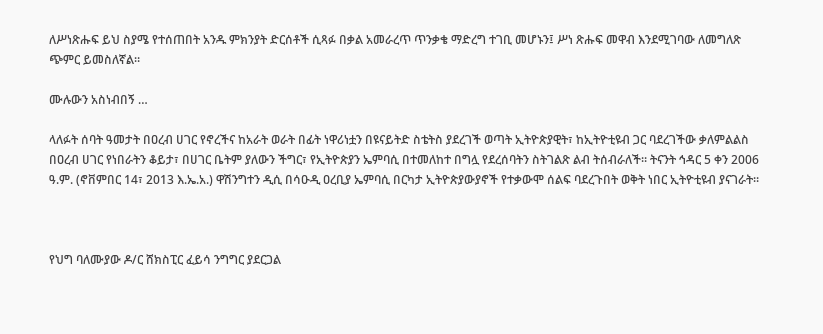ለሥነጽሑፍ ይህ ስያሜ የተሰጠበት አንዱ ምክንያት ድርሰቶች ሲጻፉ በቃል አመራረጥ ጥንቃቄ ማድረግ ተገቢ መሆኑን፤ ሥነ ጽሑፍ መዋብ እንደሚገባው ለመግለጽ ጭምር ይመስለኛል።

ሙሉውን አስነብበኝ …

ላለፉት ሰባት ዓመታት በዐረብ ሀገር የኖረችና ከአራት ወራት በፊት ነዋሪነቷን በዩናይትድ ስቴትስ ያደረገች ወጣት ኢትዮጵያዊት፣ ከኢትዮቲዩብ ጋር ባደረገችው ቃለምልልስ በዐረብ ሀገር የነበራትን ቆይታ፣ በሀገር ቤትም ያለውን ችግር፣ የኢትዮጵያን ኤምባሲ በተመለከተ በግሏ የደረሰባትን ስትገልጽ ልብ ትሰብራለች። ትናንት ኅዳር 5 ቀን 2006 ዓ.ም. (ኖቨምበር 14፣ 2013 እ.ኤ.አ.) ዋሽንግተን ዲሲ በሳዑዲ ዐረቢያ ኤምባሲ በርካታ ኢትዮጵያውያኖች የተቃውሞ ሰልፍ ባደረጉበት ወቅት ነበር ኢትዮቲዩብ ያናገራት።



የህግ ባለሙያው ዶ/ር ሸክስፒር ፈይሳ ንግግር ያደርጋል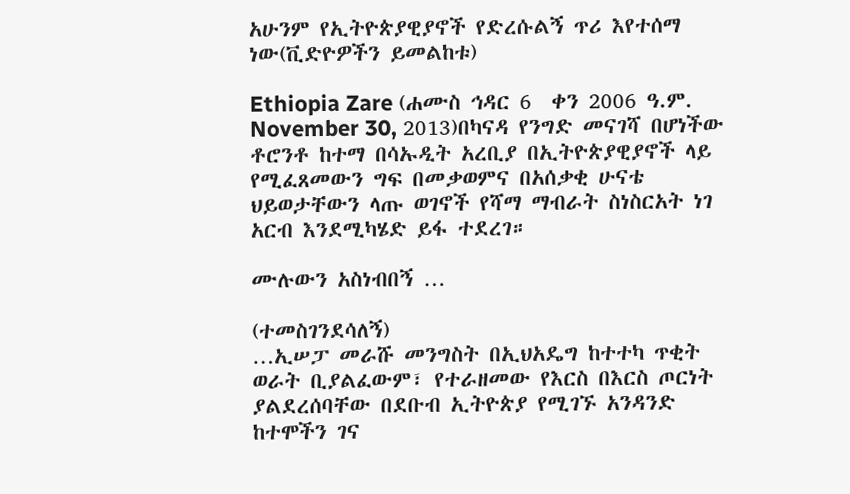አሁንም የኢትዮጵያዊያኖች የድረሱልኝ ጥሪ እየተሰማ ነው(ቪድዮዎችን ይመልከቱ)

Ethiopia Zare (ሐሙስ ኅዳር 6  ቀን 2006 ዓ.ም. November 30, 2013)በካናዳ የንግድ መናገሻ በሆነችው ቶሮንቶ ከተማ በሳኡዲት አረቢያ በኢትዮጵያዊያኖች ላይ የሚፈጸመውን ግፍ በመቃወምና በአሰቃቂ ሁናቴ ህይወታቸውን ላጡ ወገኖች የሻማ ማብራት ስነስርአት ነገ አርብ እንደሚካሄድ ይፋ ተደረገ።

ሙሉውን አስነብበኝ …

(ተመስገንደሳለኝ)
…ኢሠፓ መራሹ መንግስት በኢህአዴግ ከተተካ ጥቂት ወራት ቢያልፈውም፣ የተራዘመው የእርስ በእርስ ጦርነት ያልደረሰባቸው በደቡብ ኢትዮጵያ የሚገኙ አንዳንድ ከተሞችን ገና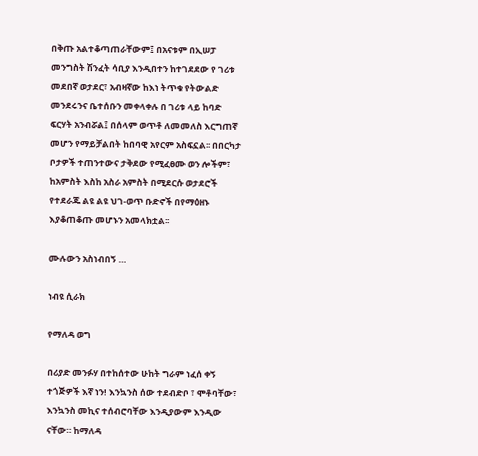በቅጡ አልተቆጣጠራቸውም፤ በአናቱም በኢሠፓ መንግስት ሽንፈት ሳቢያ እንዲበተን ከተገደደው የ ገሪቱ መደበኛ ወታደር፣ አብዛኛው ከእነ ትጥቁ የትውልድ መንደሩንና ቤተሰቡን መቀላቀሉ በ ገሪቱ ላይ ከባድ ፍርሃት አንብሯል፤ በሰላም ወጥቶ ለመመለስ እርግጠኛ መሆን የማይቻልበት ከበባዊ አየርም አስፍኗል፡፡ በበርካታ ቦታዎች ተጠንተውና ታቅደው የሚፈፀሙ ወን ሎችም፣ ከአምስት እስከ አስራ አምስት በሚደርሱ ወታደሮች የተደራጁ ልዩ ልዩ ህገ-ወጥ ቡድኖች በየማዕዘኑ እያቆጠቆጡ መሆኑን አመላክቷል፡፡

ሙሉውን አስነብበኝ …

ነብዩ ሲራክ

የማለዳ ወግ

በሪያድ መንፉሃ በተከሰተው ሁከት ግራም ነፈሰ ቀኝ ተጎጅዎች እኛ ነን! እንኳንስ ሰው ተደብድቦ ፣ ሞቶባቸው፣ እንኳንስ መኪና ተሰብሮባቸው እንዲያውም እንዲው ናቸው። ከማለዳ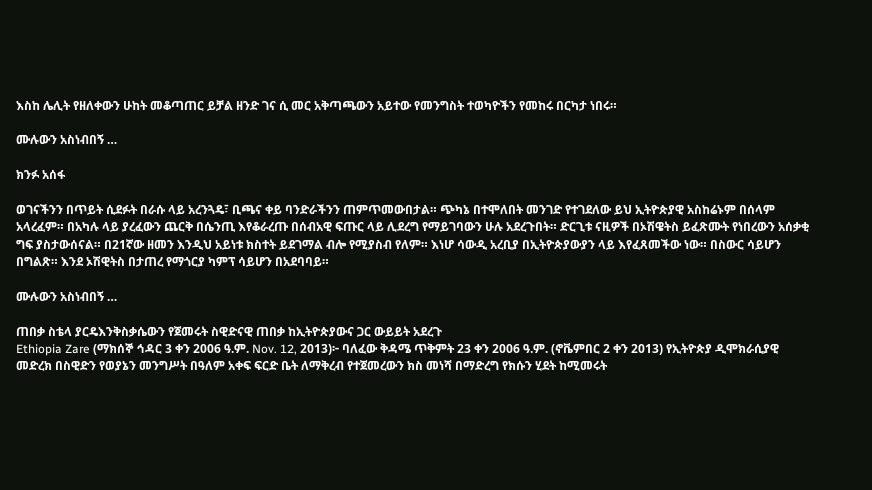እስከ ሌሊት የዘለቀውን ሁከት መቆጣጠር ይቻል ዘንድ ገና ሲ መር አቅጣጫውን አይተው የመንግስት ተወካዮችን የመከሩ በርካታ ነበሩ።

ሙሉውን አስነብበኝ …

ክንፉ አሰፋ

ወገናችንን በጥይት ሲደፉት በራሱ ላይ አረንጓዴ፣ ቢጫና ቀይ ባንድራችንን ጠምጥመውበታል። ጭካኔ በተሞለበት መንገድ የተገደለው ይህ ኢትዮጵያዊ አስከሬኑም በሰላም አላረፈም። በአካሉ ላይ ያረፈውን ጨርቅ በሴንጢ እየቆራረጡ በሰብአዊ ፍጡር ላይ ሊደረግ የማይገባውን ሁሉ አደረጉበት። ድርጊቱ ናዚዎች በኦሽዌትስ ይፈጽሙት የነበረውን አሰቃቂ ግፍ ያስታውሰናል። በ21ኛው ዘመን እንዲህ አይነቱ ክስተት ይደገማል ብሎ የሚያስብ የለም። እነሆ ሳውዲ አረቢያ በኢትዮጵያውያን ላይ እየፈጸመችው ነው። በስውር ሳይሆን በግልጽ። እንደ ኦሽዊትስ በታጠረ የማጎርያ ካምፕ ሳይሆን በአደባባይ።

ሙሉውን አስነብበኝ …

ጠበቃ ስቴላ ያርዴእንቅስቃሴውን የጀመሩት ስዊድናዊ ጠበቃ ከኢትዮጵያውና ጋር ውይይት አደረጉ
Ethiopia Zare (ማክሰኞ ኅዳር 3 ቀን 2006 ዓ.ም. Nov. 12, 2013)፦ ባለፈው ቅዳሜ ጥቅምት 23 ቀን 2006 ዓ.ም. (ኖቬምበር 2 ቀን 2013) የኢትዮጵያ ዲሞክራሲያዊ መድረክ በስዊድን የወያኔን መንግሥት በዓለም አቀፍ ፍርድ ቤት ለማቅረብ የተጀመረውን ክስ መነሻ በማድረግ የክሱን ሂደት ከሚመሩት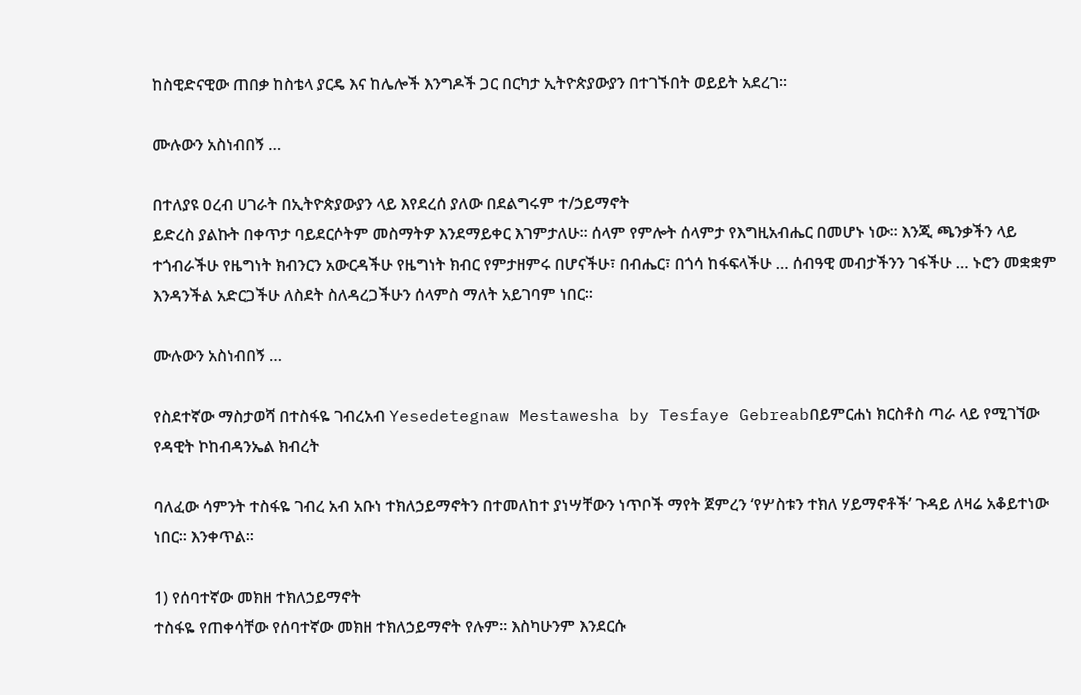ከስዊድናዊው ጠበቃ ከስቴላ ያርዴ እና ከሌሎች እንግዶች ጋር በርካታ ኢትዮጵያውያን በተገኙበት ወይይት አደረገ።

ሙሉውን አስነብበኝ …

በተለያዩ ዐረብ ሀገራት በኢትዮጵያውያን ላይ እየደረሰ ያለው በደልግሩም ተ/ኃይማኖት
ይድረስ ያልኩት በቀጥታ ባይደርሶትም መስማትዎ እንደማይቀር እገምታለሁ። ሰላም የምሎት ሰላምታ የእግዚአብሔር በመሆኑ ነው። እንጂ ጫንቃችን ላይ ተጎብራችሁ የዜግነት ክብንርን አውርዳችሁ የዜግነት ክብር የምታዘምሩ በሆናችሁ፣ በብሔር፣ በጎሳ ከፋፍላችሁ … ሰብዓዊ መብታችንን ገፋችሁ … ኑሮን መቋቋም እንዳንችል አድርጋችሁ ለስደት ስለዳረጋችሁን ሰላምስ ማለት አይገባም ነበር።

ሙሉውን አስነብበኝ …

የስደተኛው ማስታወሻ በተስፋዬ ገብረአብ Yesedetegnaw Mestawesha by Tesfaye Gebreabበይምርሐነ ክርስቶስ ጣራ ላይ የሚገኘው የዳዊት ኮከብዳንኤል ክብረት

ባለፈው ሳምንት ተስፋዬ ገብረ አብ አቡነ ተክለኃይማኖትን በተመለከተ ያነሣቸውን ነጥቦች ማየት ጀምረን ‘የሦስቱን ተክለ ሃይማኖቶች’ ጉዳይ ለዛሬ አቆይተነው ነበር። እንቀጥል።

1) የሰባተኛው መክዘ ተክለኃይማኖት
ተስፋዬ የጠቀሳቸው የሰባተኛው መክዘ ተክለኃይማኖት የሉም። እስካሁንም እንደርሱ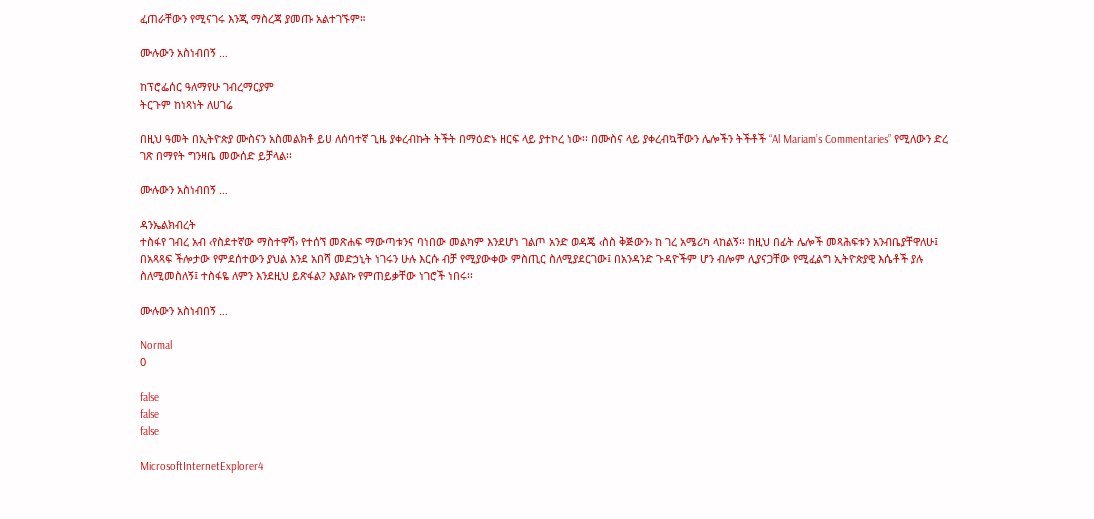ፈጠራቸውን የሚናገሩ እንጂ ማስረጃ ያመጡ አልተገኙም።

ሙሉውን አስነብበኝ …

ከፕሮፌሰር ዓለማየሁ ገብረማርያም
ትርጉም ከነጻነት ለሀገሬ

በዚህ ዓመት በኢትዮጵያ ሙስናን አስመልክቶ ይሀ ለሰባተኛ ጊዜ ያቀረብኩት ትችት በማዕድኑ ዘርፍ ላይ ያተኮረ ነው፡፡ በሙስና ላይ ያቀረብኳቸውን ሌሎችን ትችቶች “Al Mariam’s Commentaries” የሚለውን ድረ ገጽ በማየት ግንዛቤ መውሰድ ይቻላል፡፡

ሙሉውን አስነብበኝ …

ዳንኤልክብረት
ተስፋየ ገብረ አብ ‹የስደተኛው ማስተዋሻ› የተሰኘ መጽሐፍ ማውጣቱንና ባነበው መልካም እንደሆነ ገልጦ አንድ ወዳጄ ‹ስስ ቅጅውን› ከ ገረ አሜሪካ ላከልኝ፡፡ ከዚህ በፊት ሌሎች መጻሕፍቱን አንብቤያቸዋለሁ፤ በአጻጻፍ ችሎታው የምደሰተውን ያህል እንደ አበሻ መድኃኒት ነገሩን ሁሉ እርሱ ብቻ የሚያውቀው ምስጢር ስለሚያደርገው፤ በአንዳንድ ጉዳዮችም ሆን ብሎም ሊያናጋቸው የሚፈልግ ኢትዮጵያዊ እሴቶች ያሉ ስለሚመስለኝ፤ ተስፋዬ ለምን እንደዚህ ይጽፋል? እያልኩ የምጠይቃቸው ነገሮች ነበሩ፡፡

ሙሉውን አስነብበኝ …

Normal
0

false
false
false

MicrosoftInternetExplorer4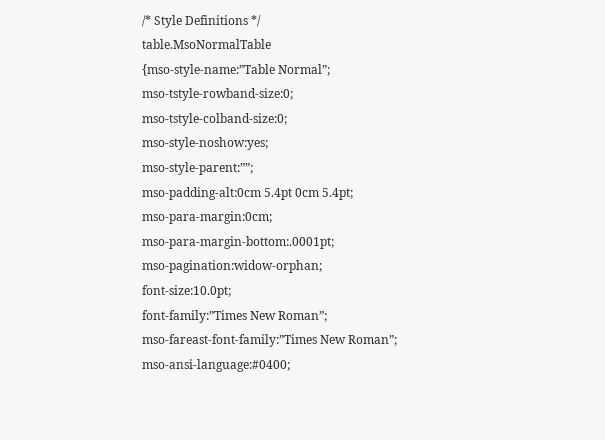/* Style Definitions */
table.MsoNormalTable
{mso-style-name:”Table Normal”;
mso-tstyle-rowband-size:0;
mso-tstyle-colband-size:0;
mso-style-noshow:yes;
mso-style-parent:””;
mso-padding-alt:0cm 5.4pt 0cm 5.4pt;
mso-para-margin:0cm;
mso-para-margin-bottom:.0001pt;
mso-pagination:widow-orphan;
font-size:10.0pt;
font-family:”Times New Roman”;
mso-fareast-font-family:”Times New Roman”;
mso-ansi-language:#0400;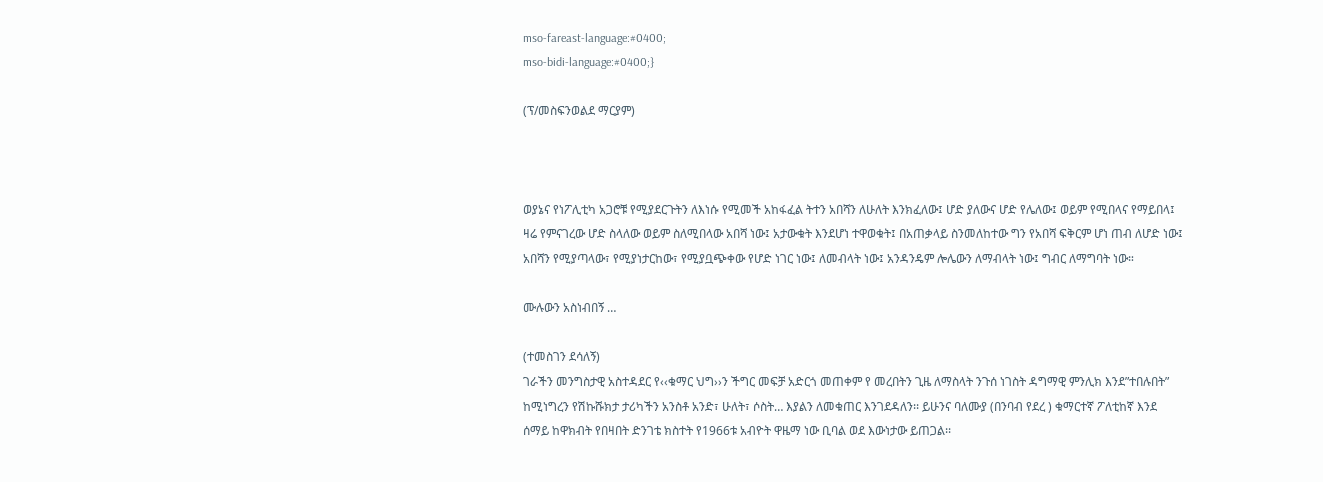mso-fareast-language:#0400;
mso-bidi-language:#0400;}

(ፕ/መስፍንወልደ ማርያም)



ወያኔና የነፖሊቲካ አጋሮቹ የሚያደርጉትን ለእነሱ የሚመች አከፋፈል ትተን አበሻን ለሁለት እንክፈለው፤ ሆድ ያለውና ሆድ የሌለው፤ ወይም የሚበላና የማይበላ፤ ዛሬ የምናገረው ሆድ ስላለው ወይም ስለሚበላው አበሻ ነው፤ አታውቁት እንደሆነ ተዋወቁት፤ በአጠቃላይ ስንመለከተው ግን የአበሻ ፍቅርም ሆነ ጠብ ለሆድ ነው፤ አበሻን የሚያጣላው፣ የሚያነታርከው፣ የሚያቧጭቀው የሆድ ነገር ነው፤ ለመብላት ነው፤ አንዳንዴም ሎሌውን ለማብላት ነው፤ ግብር ለማግባት ነው።

ሙሉውን አስነብበኝ …

(ተመስገን ደሳለኝ)
ገራችን መንግስታዊ አስተዳደር የ‹‹ቁማር ህግ››ን ችግር መፍቻ አድርጎ መጠቀም የ መረበትን ጊዜ ለማስላት ንጉሰ ነገስት ዳግማዊ ምንሊክ እንደ”ተበሉበት” ከሚነግረን የሽኩሹክታ ታሪካችን አንስቶ አንድ፣ ሁለት፣ ሶስት… እያልን ለመቁጠር እንገደዳለን፡፡ ይሁንና ባለሙያ (በንባብ የደረ ) ቁማርተኛ ፖለቲከኛ እንደ ሰማይ ከዋክብት የበዛበት ድንገቴ ክስተት የ1966ቱ አብዮት ዋዜማ ነው ቢባል ወደ እውነታው ይጠጋል፡፡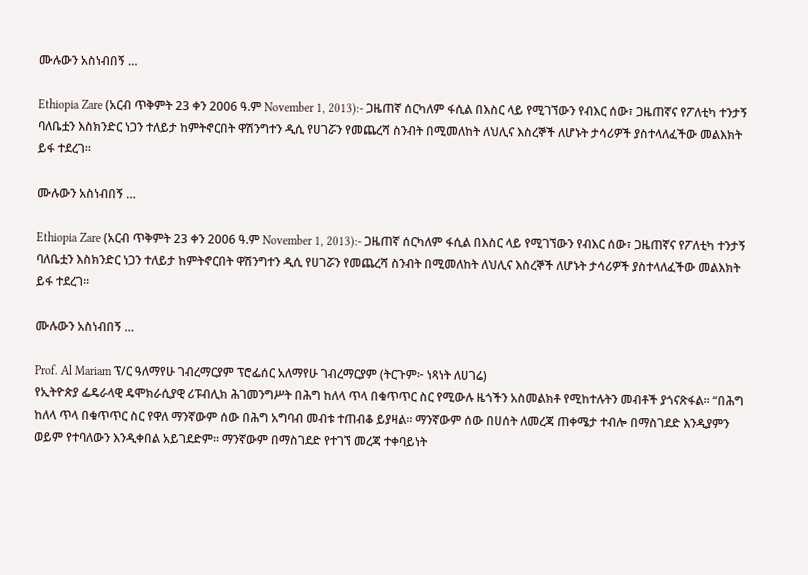ሙሉውን አስነብበኝ …

Ethiopia Zare (አርብ ጥቅምት 23 ቀን 2006 ዓ.ም November 1, 2013):- ጋዜጠኛ ሰርካለም ፋሲል በእስር ላይ የሚገኘውን የብእር ሰው፣ ጋዜጠኛና የፖለቲካ ተንታኝ ባለቤቷን እስክንድር ነጋን ተለይታ ከምትኖርበት ዋሽንግተን ዲሲ የሀገሯን የመጨረሻ ስንብት በሚመለከት ለህሊና እስረኞች ለሆኑት ታሳሪዎች ያስተላለፈችው መልእክት ይፋ ተደረገ።

ሙሉውን አስነብበኝ …

Ethiopia Zare (አርብ ጥቅምት 23 ቀን 2006 ዓ.ም November 1, 2013):- ጋዜጠኛ ሰርካለም ፋሲል በእስር ላይ የሚገኘውን የብእር ሰው፣ ጋዜጠኛና የፖለቲካ ተንታኝ ባለቤቷን እስክንድር ነጋን ተለይታ ከምትኖርበት ዋሽንግተን ዲሲ የሀገሯን የመጨረሻ ስንብት በሚመለከት ለህሊና እስረኞች ለሆኑት ታሳሪዎች ያስተላለፈችው መልእክት ይፋ ተደረገ።

ሙሉውን አስነብበኝ …

Prof. Al Mariam ፕ/ር ዓለማየሁ ገብረማርያም ፕሮፌሰር አለማየሁ ገብረማርያም (ትርጉም፦ ነጻነት ለሀገሬ)
የኢትዮጵያ ፌዴራላዊ ዴሞክራሲያዊ ሪፑብሊክ ሕገመንግሥት በሕግ ከለላ ጥላ በቁጥጥር ስር የሚውሉ ዜጎችን አስመልክቶ የሚከተሉትን መብቶች ያጎናጽፋል። “በሕግ ከለላ ጥላ በቁጥጥር ስር የዋለ ማንኛውም ሰው በሕግ አግባብ መብቱ ተጠብቆ ይያዛል። ማንኛውም ሰው በሀሰት ለመረጃ ጠቀሜታ ተብሎ በማስገደድ እንዲያምን ወይም የተባለውን እንዲቀበል አይገደድም። ማንኛውም በማስገደድ የተገኘ መረጃ ተቀባይነት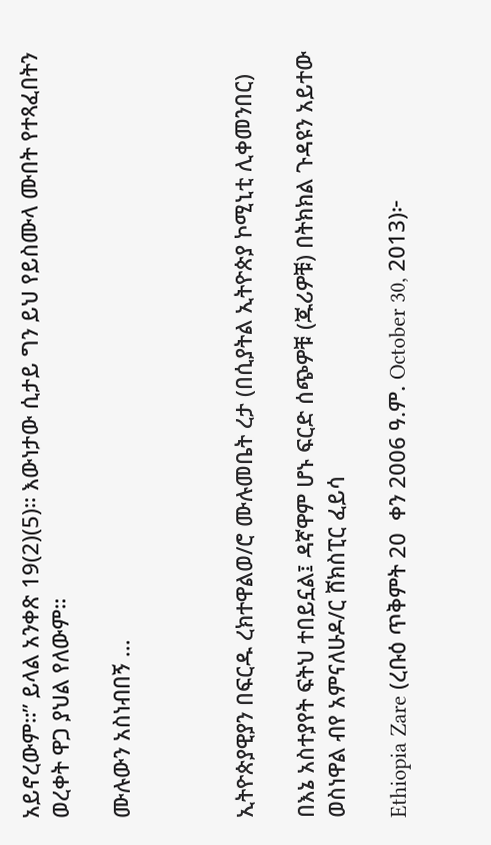አይኖረውም።” ይላል አንቀጽ 19(2)(5)። እውነታው ሲታይ ግን ይህ የይስሙላ ሙበት የተጻፈበትን ወረቀት ዋጋ ያህል የለውም።

ሙሉውን አስነብበኝ …



ኢትዮጵያዊያን በፍርዱ ረክተዋልወ/ሮ ሙሉመቤት ረታ (በሲያትል ኢትዮጵያ ኮሚኒቲ ሊቀመንበር)

በእኔ አስተያየት ፍትህ ተበይኗል፤ ዳኛዋም ሆኑ ፍርድ ሰጭዎቹ (ጁሪዎቹ) በትክክል ጉዳዩን አይተው ወስነዋል ብየ አምናለሁዶ/ር ሸክስፒር ፈይሳ

Ethiopia Zare (ረቡዕ ጥቅምት 20  ቀን 2006 ዓ.ም. October 30, 2013)፦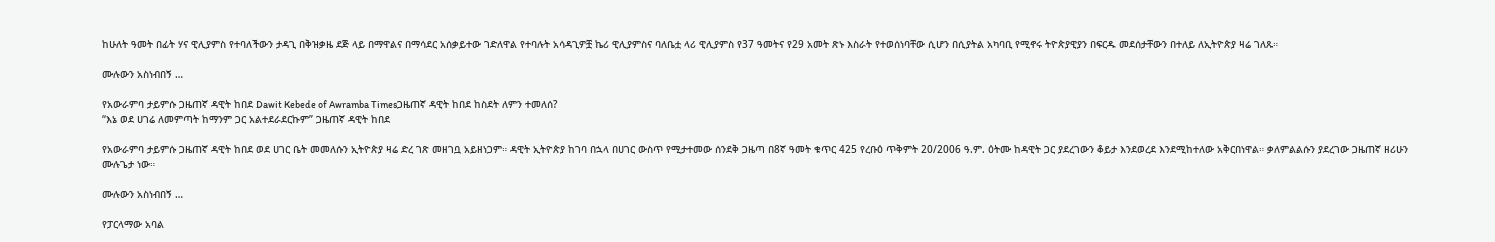ከሁለት ዓመት በፊት ሃና ዊሊያምስ የተባለችውን ታዳጊ በቅዝቃዜ ደጅ ላይ በማዋልና በማሳደር አሰቃይተው ገድለዋል የተባሉት አሳዳጊዎቿ ኬሪ ዊሊያምስና ባለቤቷ ላሪ ዊሊያምስ የ37 ዓመትና የ29 አመት ጽኑ እስራት የተወሰነባቸው ሲሆን በሲያትል አካባቢ የሚኖሩ ትዮጵያዊያን በፍርዱ መደሰታቸውን በተለይ ለኢትዮጵያ ዛሬ ገለጹ።

ሙሉውን አስነብበኝ …

የአውራምባ ታይምሱ ጋዜጠኛ ዳዊት ከበደ Dawit Kebede of Awramba Timesጋዜጠኛ ዳዊት ከበደ ከስደት ለምን ተመለሰ?
“እኔ ወደ ሀገሬ ለመምጣት ከማንም ጋር አልተደራደርኩም” ጋዜጠኛ ዳዊት ከበደ

የአውራምባ ታይምሱ ጋዜጠኛ ዳዊት ከበደ ወደ ሀገር ቤት መመለሱን ኢትዮጵያ ዛሬ ድረ ገጽ መዘገቧ አይዘነጋም። ዳዊት ኢትዮጵያ ከገባ በኋላ በሀገር ውስጥ የሚታተመው ሰንደቅ ጋዜጣ በ8ኛ ዓመት ቁጥር 425 የረቡዕ ጥቅምት 20/2006 ዓ.ም. ዕትሙ ከዳዊት ጋር ያደረገውን ቆይታ እንደወረደ እንደሚከተለው አቅርበነዋል። ቃለምልልሱን ያደረገው ጋዜጠኛ ዘሪሁን ሙሉጌታ ነው።

ሙሉውን አስነብበኝ …

የፓርላማው አባል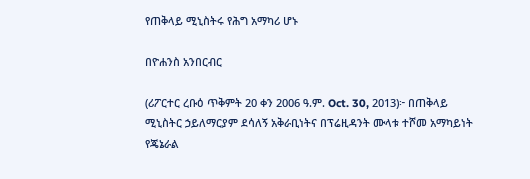የጠቅላይ ሚኒስትሩ የሕግ አማካሪ ሆኑ

በዮሐንስ አንበርብር

(ሪፖርተር ረቡዕ ጥቅምት 20 ቀን 2006 ዓ.ም. Oct. 30, 2013)፦ በጠቅላይ ሚኒስትር ኃይለማርያም ደሳለኝ አቅራቢነትና በፕሬዚዳንት ሙላቱ ተሾመ አማካይነት የጄኔራል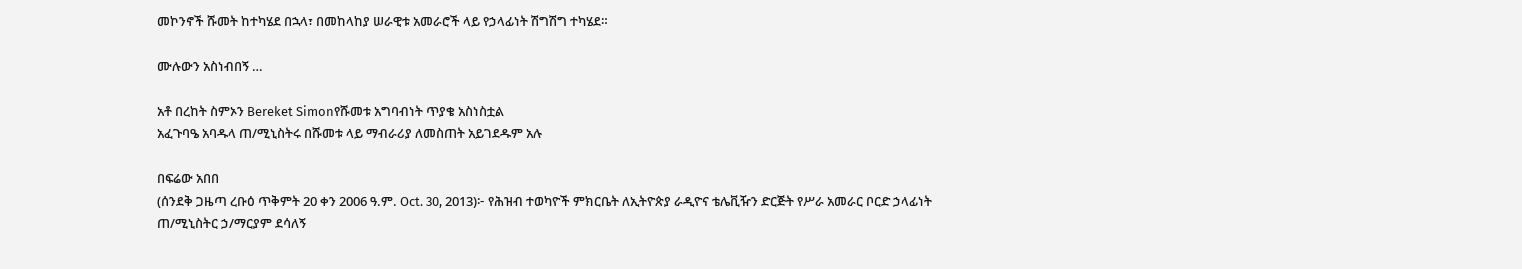መኮንኖች ሹመት ከተካሄደ በኋላ፣ በመከላከያ ሠራዊቱ አመራሮች ላይ የኃላፊነት ሽግሽግ ተካሄደ።

ሙሉውን አስነብበኝ …

አቶ በረከት ስምኦን Bereket Simonየሹመቱ አግባብነት ጥያቄ አስነስቷል
አፈጉባዔ አባዱላ ጠ/ሚኒስትሩ በሹመቱ ላይ ማብራሪያ ለመስጠት አይገደዱም አሉ

በፍሬው አበበ
(ሰንደቅ ጋዜጣ ረቡዕ ጥቅምት 20 ቀን 2006 ዓ.ም. Oct. 30, 2013)፦ የሕዝብ ተወካዮች ምክርቤት ለኢትዮጵያ ራዲዮና ቴሌቪዥን ድርጅት የሥራ አመራር ቦርድ ኃላፊነት ጠ/ሚኒስትር ኃ/ማርያም ደሳለኝ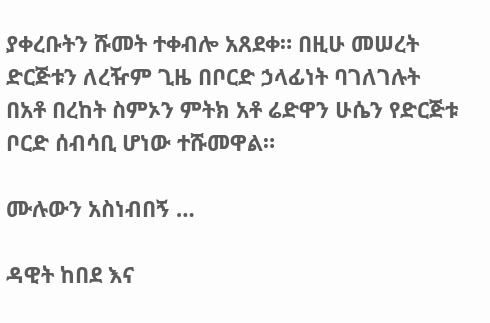ያቀረቡትን ሹመት ተቀብሎ አጸደቀ። በዚሁ መሠረት ድርጅቱን ለረዥም ጊዜ በቦርድ ኃላፊነት ባገለገሉት በአቶ በረከት ስምኦን ምትክ አቶ ሬድዋን ሁሴን የድርጅቱ ቦርድ ሰብሳቢ ሆነው ተሹመዋል።

ሙሉውን አስነብበኝ …

ዳዊት ከበደ እና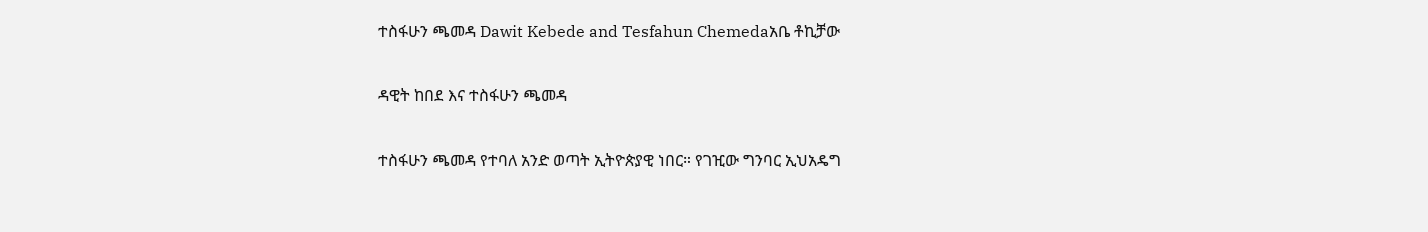ተስፋሁን ጫመዳ Dawit Kebede and Tesfahun Chemedaአቤ ቶኪቻው

ዳዊት ከበደ እና ተስፋሁን ጫመዳ

ተስፋሁን ጫመዳ የተባለ አንድ ወጣት ኢትዮጵያዊ ነበር። የገዢው ግንባር ኢህአዴግ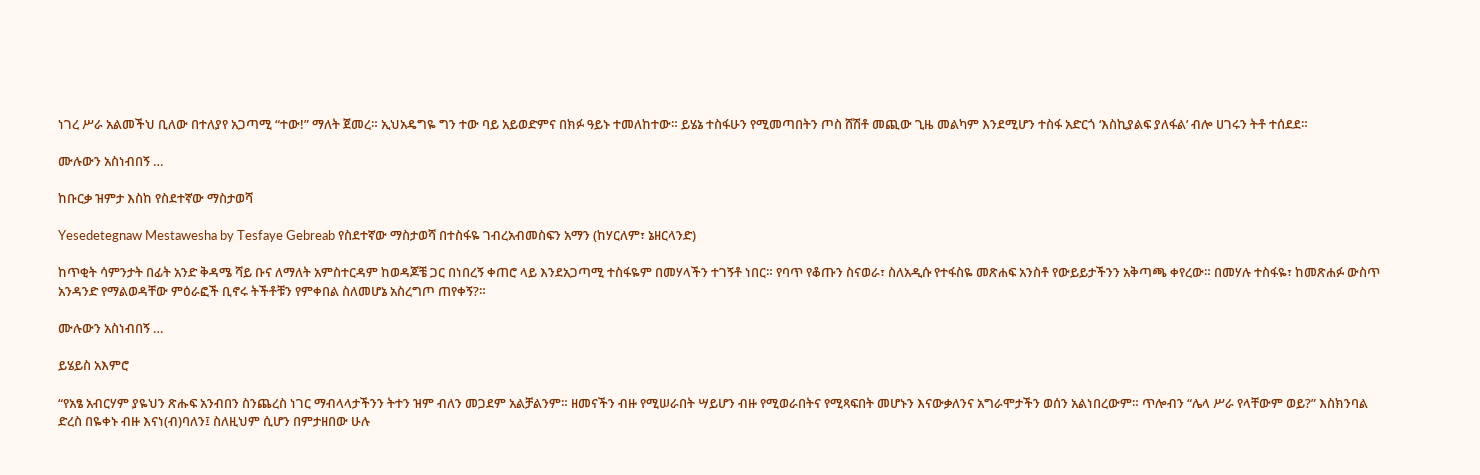ነገረ ሥራ አልመችህ ቢለው በተለያየ አጋጣሚ “ተው!” ማለት ጀመረ። ኢህአዴግዬ ግን ተው ባይ አይወድምና በክፉ ዓይኑ ተመለከተው። ይሄኔ ተስፋሁን የሚመጣበትን ጦስ ሸሽቶ መጪው ጊዜ መልካም እንደሚሆን ተስፋ አድርጎ ‘እስኪያልፍ ያለፋል’ ብሎ ሀገሩን ትቶ ተሰደደ።

ሙሉውን አስነብበኝ …

ከቡርቃ ዝምታ እስከ የስደተኛው ማስታወሻ

Yesedetegnaw Mestawesha by Tesfaye Gebreab የስደተኛው ማስታወሻ በተስፋዬ ገብረአብመስፍን አማን (ከሃርለም፣ ኔዘርላንድ)

ከጥቂት ሳምንታት በፊት አንድ ቅዳሜ ሻይ ቡና ለማለት አምስተርዳም ከወዳጆቼ ጋር በነበረኝ ቀጠሮ ላይ እንደአጋጣሚ ተስፋዬም በመሃላችን ተገኝቶ ነበር። የባጥ የቆጡን ስናወራ፣ ስለአዲሱ የተፋስዬ መጽሐፍ አንስቶ የውይይታችንን አቅጣጫ ቀየረው። በመሃሉ ተስፋዬ፣ ከመጽሐፉ ውስጥ አንዳንድ የማልወዳቸው ምዕራፎች ቢኖሩ ትችቶቹን የምቀበል ስለመሆኔ አስረግጦ ጠየቀኝ?።

ሙሉውን አስነብበኝ …

ይሄይስ አእምሮ

“የአፄ አብርሃም ያዬህን ጽሑፍ አንብበን ስንጨረስ ነገር ማብላላታችንን ትተን ዝም ብለን መጋደም አልቻልንም። ዘመናችን ብዙ የሚሠራበት ሣይሆን ብዙ የሚወራበትና የሚጻፍበት መሆኑን እናውቃለንና አግራሞታችን ወሰን አልነበረውም። ጥሎብን “ሌላ ሥራ የላቸውም ወይ?” እስክንባል ድረስ በዬቀኑ ብዙ እናነ(ብ)ባለን፤ ስለዚህም ሲሆን በምታዘበው ሁሉ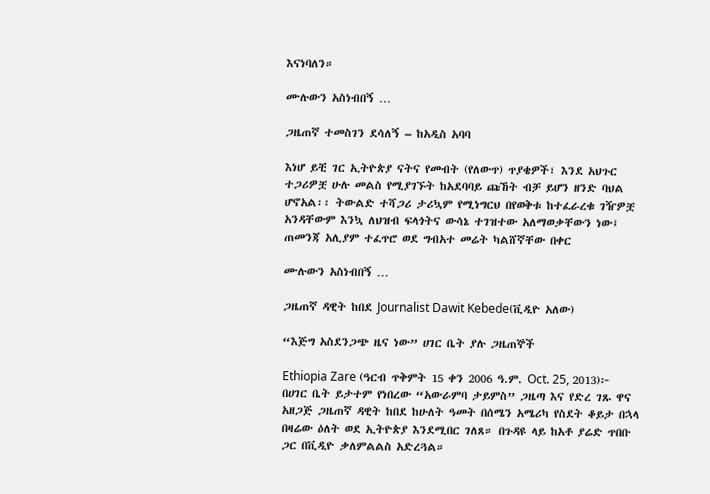እናነባለን።

ሙሉውን አስነብበኝ …

ጋዜጠኛ ተመስገን ደሳለኝ – ከአዲስ አባባ

እነሆ ይቺ ገር ኢትዮጵያ ናትና የመብት (የለውጥ) ጥያቄዎች፣ እንደ አህጉር ተጋሪዎቿ ሁሉ መልስ የሚያገኙት ከአደባባይ ጩኸት ብቻ ይሆን ዘንድ ባህል ሆኖአል፡፡ ትውልድ ተሻጋሪ ታሪኳም የሚነግርህ በየወቅቱ ከተፈራረቁ ገዥዎቿ አንዳቸውም እንኳ ለህዝብ ፍላጎትና ውሳኔ ተገዝተው አለማወቃቸውን ነው፤ ጠመንጃ አሊያም ተፈጥሮ ወደ ግብአተ መሬት ካልሸኛቸው በቀር

ሙሉውን አስነብበኝ …

ጋዜጠኛ ዳዊት ከበደ Journalist Dawit Kebede(ቪዲዮ አለው)

“እጅግ አስደንጋጭ ዜና ነው” ሀገር ቤት ያሉ ጋዜጠኞች

Ethiopia Zare (ዓርብ ጥቅምት 15 ቀን 2006 ዓ.ም. Oct. 25, 2013)፦ በሀገር ቤት ይታተም የነበረው “አውራምባ ታይምስ” ጋዜጣ እና የድረ ገጹ ዋና አዘጋጅ ጋዜጠኛ ዳዊት ከበደ ከሁለት ዓመት በሰሜን አሜሪካ የስደት ቆይታ በኋላ በዛሬው ዕለት ወደ ኢትዮጵያ እንደሚበር ገለጸ። በጉዳዩ ላይ ከአቶ ያሬድ ጥበቡ ጋር በቪዲዮ ቃለምልልስ አድረጓል።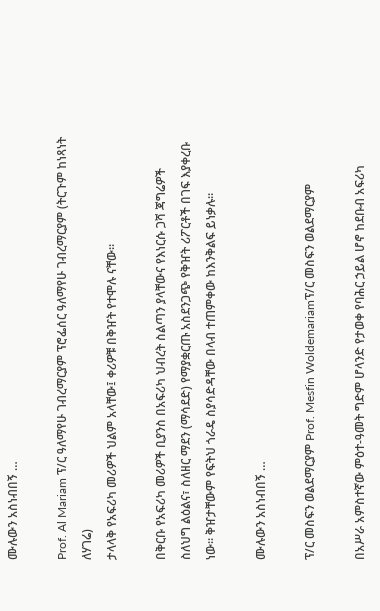ሙሉውን አስነብበኝ …

Prof. Al Mariam ፕ/ር ዓለማየሁ ገብረማርያም ፕሮፌሰር ዓለማየሁ ገብረማርያም (ትርጉም ከነጻነት ለሃገሬ)
ታላላቅ የአፍሪካ መሪዎች ህልም አላቸው፤ ቀሪዎቹ በቅዠት የተሞሉ ናቸው።

በቅርቡ የአፍሪካ መሪዎች ቢያንስ በአፍሪካ ህብረት ስልጣን ያላቸውና የእነርሱ ጋሻ ጃግሬዎች ስለህግ ልዕልና፣ ስለዘር ማደን (ማሳደድ) የማያቋርጡ አስደንጋጭ የቅዠት ሪፖርቶች በገፍ እያቀረቡ ነው። ቅዠታቸውም የፍትህ ጎራዴ ስያሳድዳቸው በላብ ተጠምቀው ከእንቅልፍ ይነቃሉ።

ሙሉውን አስነብበኝ …

ፕ/ር መስፍን ወልደማርያም Prof. Mesfin Woldemariamፕ/ር መስፍን ወልደማርያም

በአሥራ አምስተኛው ምዕተ-ዓመት ግድም ሆላንድ የታወቀ የባሕር ኃይል ሆኖ ከደቡብ አፍሪካ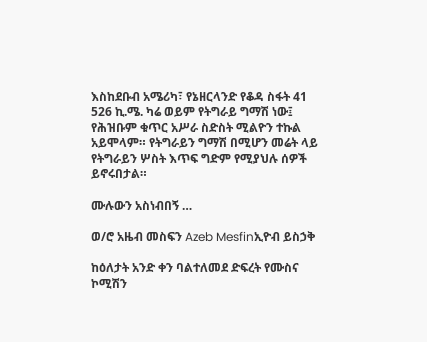እስከደቡብ አሜሪካ፣ የኔዘርላንድ የቆዳ ስፋት 41 526 ኪ.ሜ. ካሬ ወይም የትግራይ ግማሽ ነው፤ የሕዝቡም ቁጥር አሥራ ስድስት ሚልዮን ተኩል አይሞላም። የትግራይን ግማሽ በሚሆን መሬት ላይ የትግራይን ሦስት እጥፍ ግድም የሚያህሉ ሰዎች ይኖሩበታል።

ሙሉውን አስነብበኝ …

ወ/ሮ አዜብ መስፍን Azeb Mesfinኢዮብ ይስኃቅ

ከዕለታት አንድ ቀን ባልተለመደ ድፍረት የሙስና ኮሚሽን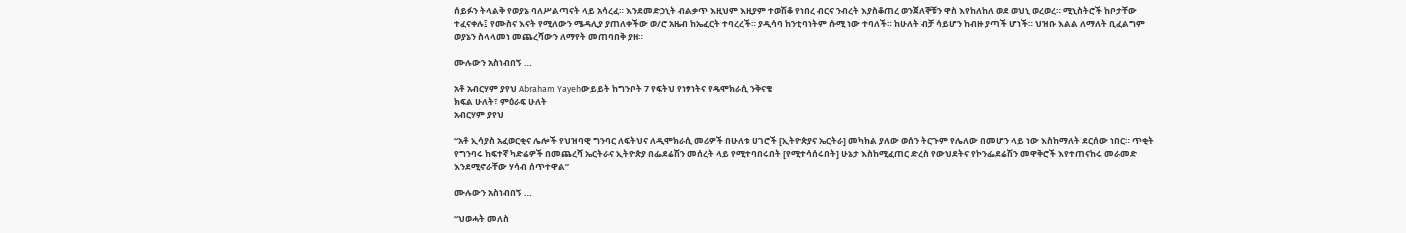ሰይፉን ትላልቅ የወያኔ ባለሥልጣናት ላይ አሳረፈ። እንደመድኃኒት ብልቃጥ እዚህም እዚያም ተወሽቆ የነበረ ብርና ንብረት እያስቆጠረ ወንጀለኞቹን ዋስ እየከለከለ ወደ ወህኒ ወረወረ። ሚኒስትሮች ከቦታቸው ተፈናቀሉ፤ የሙስና እናት የሚለውን ሜዳሊያ ያጠለቀችው ወ/ሮ አዜብ ከኤፈርት ተባረረች። ያዲሳባ ከንቲባነትም ሱሚ ነው ተባለች። ከሁለት ብቻ ሳይሆን ከብዙ ያጣች ሆነች። ህዝቡ እልል ለማለት ቢፈልግም ወያኔን ስላላመነ መጨረሻውን ለማየት መጠባበቅ ያዘ።

ሙሉውን አስነብበኝ …

አቶ አብርሃም ያየህ Abraham Yayehውይይት ከግንቦት 7 የፍትህ የነፃነትና የዴሞክራሲ ንቅናቄ
ክፍል ሁለት፣ ምዕራፍ ሁለት
አብርሃም ያየህ

“አቶ ኢሳያስ አፈወርቂና ሌሎች የህዝባዊ ግንባር ለፍትህና ለዲሞክራሲ መሪዎች በሁለቱ ሀገሮች [ኢትዮጵያና ኤርትራ] መካከል ያለው ወሰን ትርጉም የሌለው በመሆን ላይ ነው እስከማለት ደርሰው ነበር። ጥቂት የግንባሩ ከፍተኛ ካድሬዎች በመጨረሻ ኤርትራና ኢትዮጵያ በፌደሬሽን መሰረት ላይ የሚተባበሩበት [የሚተሳሰሩበት] ሁኔታ እስከሚፈጠር ድረስ የውህደትና የኮንፌደሬሽን መዋቅሮች እየተጠናከሩ መራመድ እንደሚኖራቸው ሃሳብ ሰጥተዋል”

ሙሉውን አስነብበኝ …

“ህወሓት መለስ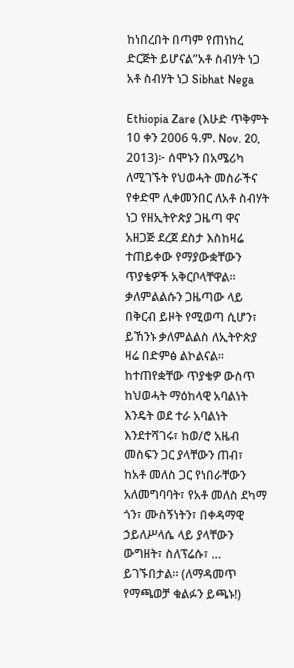ከነበረበት በጣም የጠነከረ ድርጅት ይሆናል”አቶ ስብሃት ነጋ
አቶ ስብሃት ነጋ Sibhat Nega

Ethiopia Zare (እሁድ ጥቅምት 10 ቀን 2006 ዓ.ም. Nov. 20, 2013)፦ ሰሞኑን በአሜሪካ ለሚገኙት የህወሓት መስራችና የቀድሞ ሊቀመንበር ለአቶ ስብሃት ነጋ የዘኢትዮጵያ ጋዜጣ ዋና አዘጋጅ ደረጀ ደስታ እስከዛሬ ተጠይቀው የማያውቋቸውን ጥያቄዎች አቅርቦላቸዋል። ቃለምልልሱን ጋዜጣው ላይ በቅርብ ይዞት የሚወጣ ሲሆን፣ ይኸንኑ ቃለምልልስ ለኢትዮጵያ ዛሬ በድምፅ ልኮልናል። ከተጠየቋቸው ጥያቄዎ ውስጥ ከህወሓት ማዕከላዊ አባልነት እንዴት ወደ ተራ አባልነት እንደተሻገሩ፣ ከወ/ሮ አዜብ መስፍን ጋር ያላቸውን ጠብ፣ ከአቶ መለስ ጋር የነበራቸውን አለመግባባት፣ የአቶ መለስ ደካማ ጎን፣ ሙስኝነትን፣ በቀዳማዊ ኃይለሥላሴ ላይ ያላቸውን ውግዘት፣ ስለፕሬሱ፣ … ይገኙበታል። (ለማዳመጥ የማጫወቻ ቁልፉን ይጫኑ!)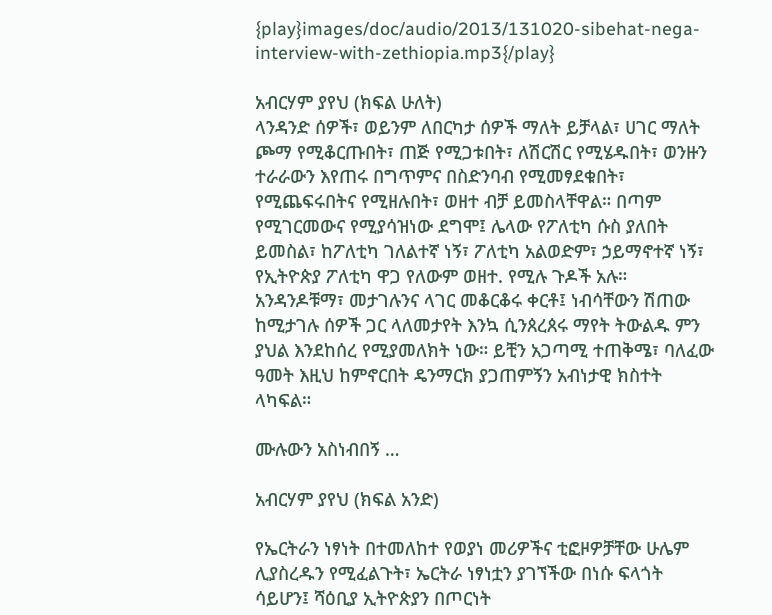{play}images/doc/audio/2013/131020-sibehat-nega-interview-with-zethiopia.mp3{/play}

አብርሃም ያየህ (ክፍል ሁለት)
ላንዳንድ ሰዎች፣ ወይንም ለበርካታ ሰዎች ማለት ይቻላል፣ ሀገር ማለት ጮማ የሚቆርጡበት፣ ጠጅ የሚጋቱበት፣ ለሽርሽር የሚሄዱበት፣ ወንዙን ተራራውን እየጠሩ በግጥምና በስድንባብ የሚመፃደቁበት፣ የሚጨፍሩበትና የሚዘሉበት፣ ወዘተ ብቻ ይመስላቸዋል። በጣም የሚገርመውና የሚያሳዝነው ደግሞ፤ ሌላው የፖለቲካ ሱስ ያለበት ይመስል፣ ከፖለቲካ ገለልተኛ ነኝ፣ ፖለቲካ አልወድም፣ ኃይማኖተኛ ነኝ፣ የኢትዮጵያ ፖለቲካ ዋጋ የለውም ወዘተ. የሚሉ ጉዶች አሉ። አንዳንዶቹማ፣ መታገሉንና ላገር መቆርቆሩ ቀርቶ፤ ነብሳቸውን ሽጠው ከሚታገሉ ሰዎች ጋር ላለመታየት እንኳ ሲንጰረጰሩ ማየት ትውልዱ ምን ያህል እንደከሰረ የሚያመለክት ነው። ይቺን አጋጣሚ ተጠቅሜ፣ ባለፈው ዓመት እዚህ ከምኖርበት ዴንማርክ ያጋጠምኝን አብነታዊ ክስተት ላካፍል።

ሙሉውን አስነብበኝ …

አብርሃም ያየህ (ክፍል አንድ)

የኤርትራን ነፃነት በተመለከተ የወያነ መሪዎችና ቲፎዞዎቻቸው ሁሌም ሊያስረዱን የሚፈልጉት፣ ኤርትራ ነፃነቷን ያገኘችው በነሱ ፍላጎት ሳይሆን፤ ሻዕቢያ ኢትዮጵያን በጦርነት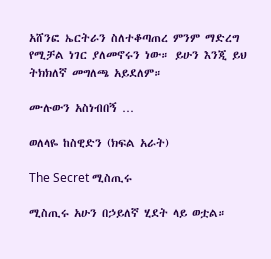አሸንፎ ኤርትራን ስለተቆጣጠረ ምንም ማድረግ የሚቻል ነገር ያለመኖሩን ነው። ይሁን እንጂ ይህ ትክክለኛ መግለጫ አይደለም።

ሙሉውን አስነብበኝ …

ወለላዬ ከስዊድን (ክፍል አራት)

The Secret ሚስጢሩ

ሚስጢሩ አሁን በኃይለኛ ሂደት ላይ ወቷል።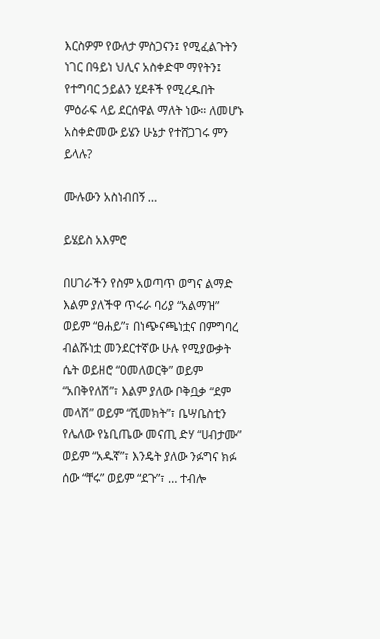እርስዎም የውለታ ምስጋናን፤ የሚፈልጉትን ነገር በዓይነ ህሊና አስቀድሞ ማየትን፤ የተግባር ኃይልን ሂደቶች የሚረዱበት ምዕራፍ ላይ ደርሰዋል ማለት ነው። ለመሆኑ አስቀድመው ይሄን ሁኔታ የተሸጋገሩ ምን ይላሉ?

ሙሉውን አስነብበኝ …

ይሄይስ አእምሮ

በሀገራችን የስም አወጣጥ ወግና ልማድ እልም ያለችዋ ጥሩራ ባሪያ “አልማዝ” ወይም “ፀሐይ”፣ በነጭናጫነቷና በምግባረ ብልሹነቷ መንደርተኛው ሁሉ የሚያውቃት ሴት ወይዘሮ “ዐመለወርቅ” ወይም “አበቅየለሽ”፣ እልም ያለው ቦቅቧቃ “ደም መላሽ” ወይም “ሺመክት”፣ ቤሣቤስቲን የሌለው የኔቢጤው መናጢ ድሃ “ሀብታሙ” ወይም “አዱኛ”፣ እንዴት ያለው ንፉግና ክፉ ሰው “ቸሩ” ወይም “ደጉ”፣ … ተብሎ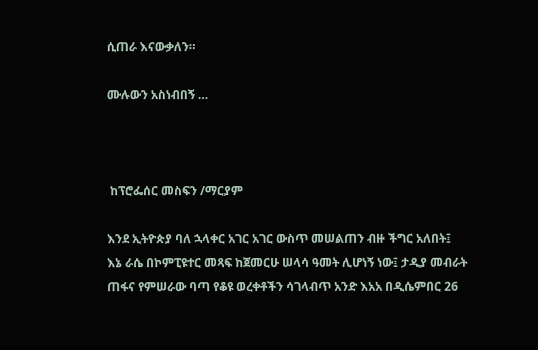ሲጠራ እናውቃለን።

ሙሉውን አስነብበኝ …



 ከፕሮፌሰር መስፍን /ማርያም

እንደ ኢትዮጵያ ባለ ኋላቀር አገር አገር ውስጥ መሠልጠን ብዙ ችግር አለበት፤ እኔ ራሴ በኮምፒዩተር መጻፍ ከጀመርሁ ሠላሳ ዓመት ሊሆነኝ ነው፤ ታዲያ መብራት ጠፋና የምሠራው ባጣ የቆዩ ወረቀቶችን ሳገላብጥ አንድ እአአ በዲሴምበር 26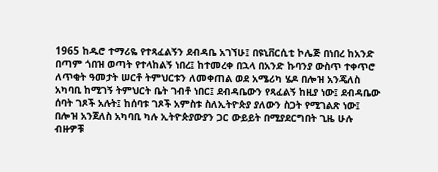1965 ከዱሮ ተማሪዬ የተጻፈልኝን ደብዳቤ አገኘሁ፤ በዩኒቨርሲቲ ኮሌጅ በነበረ ከአንድ በጣም ጎበዝ ወጣት የተላከልኝ ነበረ፤ ከተመረቀ በኋላ በአንድ ኩባንያ ውስጥ ተቀጥሮ ለጥቂት ዓመታት ሠርቶ ትምህርቱን ለመቀጠል ወደ አሜሪካ ሄዶ በሎዝ አንጄለስ አካባቢ ከሚገኝ ትምህርት ቤት ገብቶ ነበር፤ ደብዳቤውን የጻፈልኝ ከዚያ ነው፤ ደብዳቤው ሰባት ገጾች አሉት፤ ከሰባቱ ገጾች አምስቱ ስለኢትዮጵያ ያለውን ስጋት የሚገልጽ ነው፤ በሎዝ አንጀለስ አካባቢ ካሉ ኢትዮጵያውያን ጋር ውይይት በሚያደርግበት ጊዜ ሁሉ ብዙዎቹ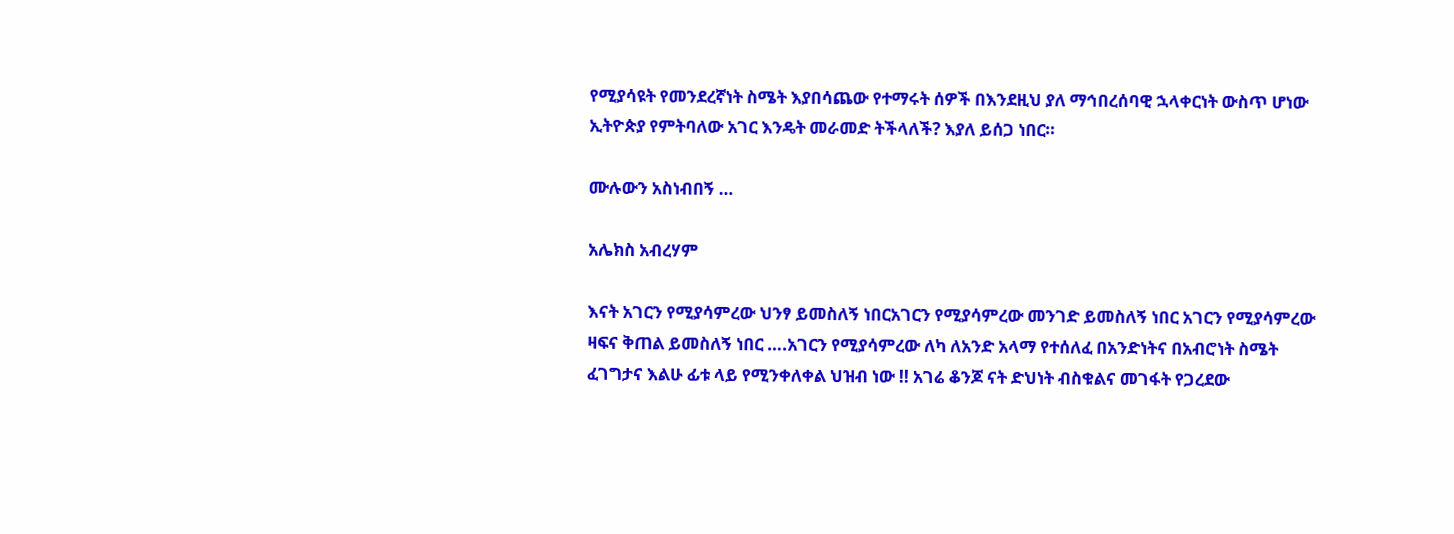የሚያሳዩት የመንደረኛነት ስሜት እያበሳጨው የተማሩት ሰዎች በእንደዚህ ያለ ማኅበረሰባዊ ኋላቀርነት ውስጥ ሆነው ኢትዮጵያ የምትባለው አገር እንዴት መራመድ ትችላለች? እያለ ይሰጋ ነበር።

ሙሉውን አስነብበኝ …

አሌክስ አብረሃም

እናት አገርን የሚያሳምረው ህንፃ ይመስለኝ ነበርአገርን የሚያሳምረው መንገድ ይመስለኝ ነበር አገርን የሚያሳምረው ዛፍና ቅጠል ይመስለኝ ነበር ….አገርን የሚያሳምረው ለካ ለአንድ አላማ የተሰለፈ በአንድነትና በአብሮነት ስሜት ፈገግታና እልሁ ፊቱ ላይ የሚንቀለቀል ህዝብ ነው !! አገሬ ቆንጆ ናት ድህነት ብስቁልና መገፋት የጋረደው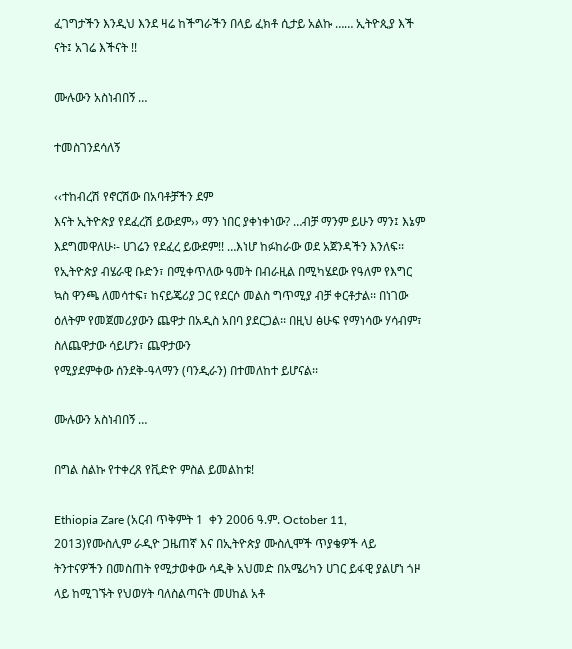ፈገግታችን እንዲህ እንደ ዛሬ ከችግራችን በላይ ፈክቶ ሲታይ አልኩ …… ኢትዮጲያ እች ናት፤ አገሬ እችናት !!

ሙሉውን አስነብበኝ …

ተመስገንደሳለኝ

‹‹ተከብረሽ የኖርሽው በአባቶቻችን ደም
እናት ኢትዮጵያ የደፈረሽ ይውደም›› ማን ነበር ያቀነቀነው? …ብቻ ማንም ይሁን ማን፤ እኔም እደግመዋለሁ፡- ሀገሬን የደፈረ ይውደም!! …እነሆ ከፉከራው ወደ አጀንዳችን እንለፍ፡፡ የኢትዮጵያ ብሄራዊ ቡድን፣ በሚቀጥለው ዓመት በብራዚል በሚካሄደው የዓለም የእግር ኳስ ዋንጫ ለመሳተፍ፣ ከናይጄሪያ ጋር የደርሶ መልስ ግጥሚያ ብቻ ቀርቶታል፡፡ በነገው ዕለትም የመጀመሪያውን ጨዋታ በአዲስ አበባ ያደርጋል፡፡ በዚህ ፅሁፍ የማነሳው ሃሳብም፣ ስለጨዋታው ሳይሆን፣ ጨዋታውን
የሚያደምቀው ሰንደቅ-ዓላማን (ባንዲራን) በተመለከተ ይሆናል፡፡

ሙሉውን አስነብበኝ …

በግል ስልኩ የተቀረጸ የቪድዮ ምስል ይመልከቱ!

Ethiopia Zare (አርብ ጥቅምት 1  ቀን 2006 ዓ.ም. October 11, 2013)የሙስሊም ራዲዮ ጋዜጠኛ እና በኢትዮጵያ ሙስሊሞች ጥያቄዎች ላይ ትንተናዎችን በመስጠት የሚታወቀው ሳዲቅ አህመድ በአሜሪካን ሀገር ይፋዊ ያልሆነ ጎዞ ላይ ከሚገኙት የህወሃት ባለስልጣናት መሀከል አቶ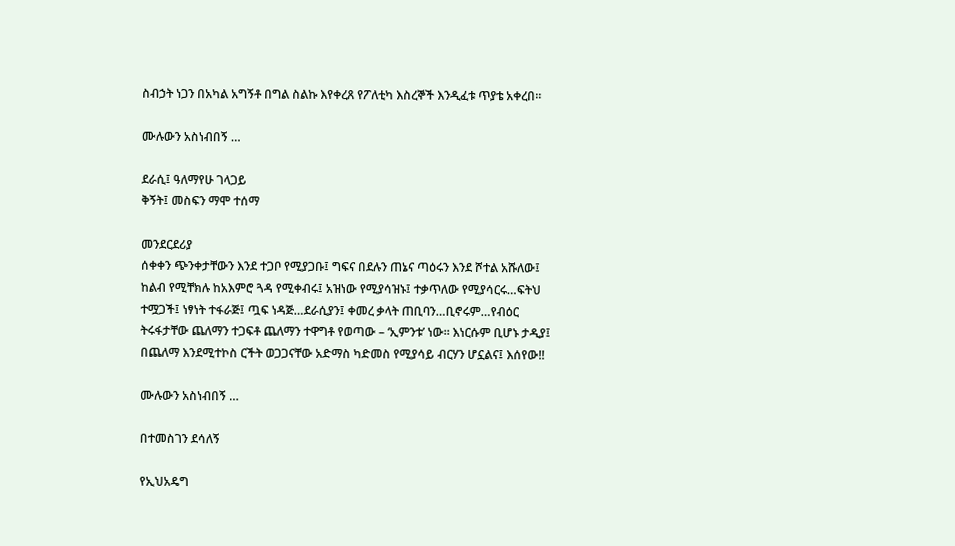ስብኃት ነጋን በአካል አግኝቶ በግል ስልኩ እየቀረጸ የፖለቲካ እስረኞች እንዲፈቱ ጥያቴ አቀረበ።

ሙሉውን አስነብበኝ …

ደራሲ፤ ዓለማየሁ ገላጋይ
ቅኝት፤ መስፍን ማሞ ተሰማ

መንደርደሪያ
ሰቀቀን ጭንቀታቸውን እንደ ተጋቦ የሚያጋቡ፤ ግፍና በደሉን ጠኔና ጣዕሩን እንደ ሾተል አሹለው፤ ከልብ የሚቸክሉ ከአእምሮ ጓዳ የሚቀብሩ፤ አዝነው የሚያሳዝኑ፤ ተቃጥለው የሚያሳርሩ…ፍትህ ተሟጋች፤ ነፃነት ተፋራጅ፤ ጧፍ ነዳጅ…ደራሲያን፤ ቀመረ ቃላት ጠቢባን…ቢኖሩም…የብዕር ትሩፋታቸው ጨለማን ተጋፍቶ ጨለማን ተዋግቶ የወጣው – ‘ኢምንቱ’ ነው። እነርሱም ቢሆኑ ታዲያ፤ በጨለማ እንደሚተኮስ ርችት ወጋጋናቸው አድማስ ካድመስ የሚያሳይ ብርሃን ሆኗልና፤ እሰየው!!

ሙሉውን አስነብበኝ …

በተመስገን ደሳለኝ

የኢህአዴግ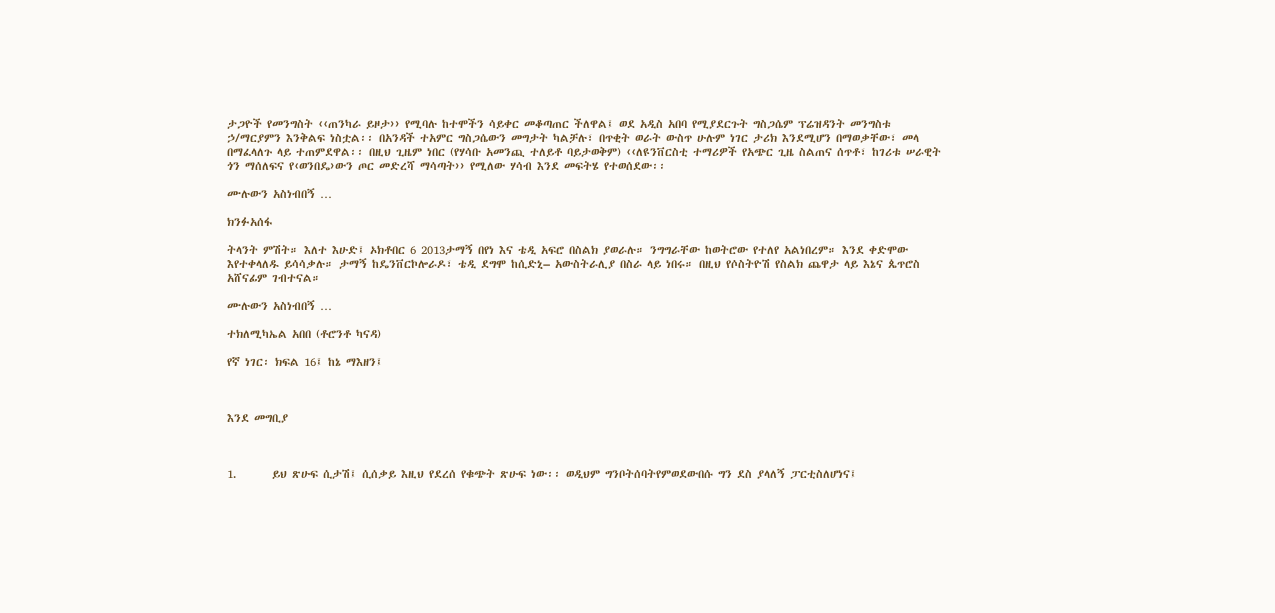ታጋዮች የመንግስት ‹‹ጠንካራ ይዞታ›› የሚባሉ ከተሞችን ሳይቀር መቆጣጠር ችለዋል፤ ወደ አዲስ አበባ የሚያደርጉት ግስጋሴም ፕሬዝዳንት መንግስቱ ኃ/ማርያምን እንቅልፍ ነስቷል፡፡ በአንዳች ተአምር ግስጋሴውን መግታት ካልቻሉ፣ በጥቂት ወራት ውስጥ ሁሉም ነገር ታሪክ እንደሚሆን በማወቃቸው፣ መላ በማፈላለጉ ላይ ተጠምደዋል፡፡ በዚህ ጊዜም ነበር (የሃሳቡ አመንጪ ተለይቶ ባይታወቅም) ‹‹ለዩንቨርስቲ ተማሪዎች የአጭር ጊዜ ስልጠና ሰጥቶ፣ ከገሪቱ ሠራዊት ጎን ማሰለፍና የ‹ወንበዴ›ውን ጦር መድረሻ ማሳጣት›› የሚለው ሃሳብ እንደ መፍትሄ የተወሰደው፡፡

ሙሉውን አስነብበኝ …

ክንፉአሰፋ

ትላንት ምሽት። እለተ እሁድ፤ ኦክቶበር 6 2013ታማኝ በየነ እና ቴዲ አፍሮ በስልክ ያወራሉ። ንግግራቸው ከወትሮው የተለየ አልነበረም። እንደ ቀድሞው እየተቀላለዱ ይሳሳቃሉ። ታማኝ ከዴንቨርኮሎራዶ፣ ቴዲ ደግሞ ከሲድኒ– አውስትራሊያ በስራ ላይ ነበሩ። በዚህ የሶስትዮሽ የስልክ ጨዋታ ላይ እኔና ጴጥሮስ አሸናፊም ገብተናል።

ሙሉውን አስነብበኝ …

ተክለሚካኤል አበበ (ቶሮንቶ ካናዳ)

የኛ ነገር፡ ክፍል 16፤ ከኔ ማእዘን፤



እንደ መግቢያ



1.       ይህ ጽሁፍ ሲታሽ፤ ሲሰቃይ እዚህ የደረሰ የቁጭት ጽሁፍ ነው፡፡ ወዲህም ግንቦትሰባትየምወደውበሱ ግን ደስ ያላለኝ ፓርቲስለሆነና፤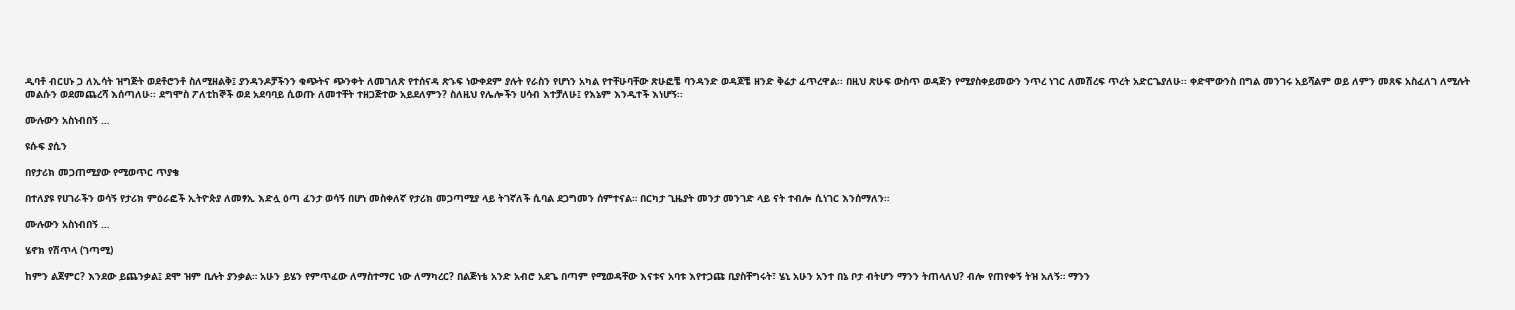ዲባቶ ብርሀኑ ጋ ለኢሳት ዝግጅት ወደቶሮንቶ ስለሚዘልቅ፤ ያንዳንዶቻችንን ቁጭትና ጭንቀት ለመገለጽ የተሰናዳ ጽኁፍ ነውቀደም ያሉት የራስን የሆነን አካል የተቸሁባቸው ጽሁፎቼ ባንዳንድ ወዳጆቼ ዘንድ ቅሬታ ፈጥረዋል፡፡ በዚህ ጽሁፍ ውስጥ ወዳጅን የሚያስቀይመውን ንጥረ ነገር ለመሽረፍ ጥረት አድርጌያለሁ፡፡ ቀድሞውንስ በግል መንገሩ አይሻልም ወይ ለምን መጸፍ አስፈለገ ለሚሉት መልሱን ወደመጨረሻ እሰጣለሁ፡፡ ደግሞስ ፖለቲከኞች ወደ አደባባይ ሲወጡ ለመተቸት ተዘጋጅተው አይደለምን? ስለዚህ የሌሎችን ሀሳብ እተቻለሁ፤ የእኔም እንዲተች እነሆኝ፡፡

ሙሉውን አስነብበኝ …

ዩሱፍ ያሲን

በየታሪክ መጋጠሚያው የሚወጥር ጥያቄ

በተለያዩ የሀገራችን ወሳኝ የታሪክ ምዕራፎች ኢትዮጵያ ለመፃኢ እድሏ ዕጣ ፈንታ ወሳኝ በሆነ መስቀለኛ የታሪክ መጋጣሚያ ላይ ትገኛለች ሲባል ደጋግመን ሰምተናል። በርካታ ጊዜያት መንታ መንገድ ላይ ናት ተብሎ ሲነገር እንሰማለን።

ሙሉውን አስነብበኝ …

ሄኖክ የሽጥላ (ገጣሚ)

ከምን ልጀምር? እንደው ይጨንቃል፤ ደሞ ዝም ቢሉት ያንቃል። አሁን ይሄን የምጥፈው ለማስተማር ነው ለማካረር? በልጅነቴ አንድ አብሮ አደጌ በጣም የሚወዳቸው እናቱና አባቱ እየተጋጩ ቢያስቸግሩት፣ ሄኒ አሁን አንተ በኔ ቦታ ብትሆን ማንን ትጠላለህ? ብሎ የጠየቀኝ ትዝ አለኝ። ማንን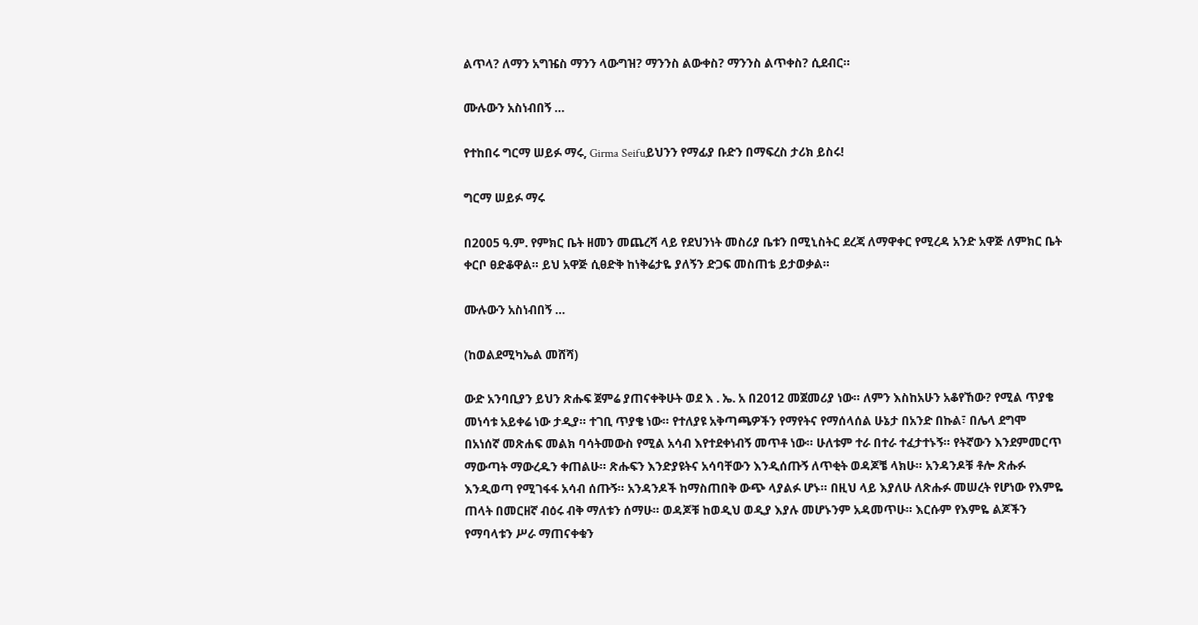ልጥላ? ለማን አግዤስ ማንን ላውግዝ? ማንንስ ልውቀስ? ማንንስ ልጥቀስ? ሲደብር።

ሙሉውን አስነብበኝ …

የተከበሩ ግርማ ሠይፉ ማሩ, Girma Seifuይህንን የማፊያ ቡድን በማፍረስ ታሪክ ይስሩ!

ግርማ ሠይፉ ማሩ

በ2005 ዓ.ም. የምክር ቤት ዘመን መጨረሻ ላይ የደህንነት መስሪያ ቤቱን በሚኒስትር ደረጃ ለማዋቀር የሚረዳ አንድ አዋጅ ለምክር ቤት ቀርቦ ፀድቆዋል። ይህ አዋጅ ሲፀድቅ ከነቅሬታዬ ያለኝን ድጋፍ መስጠቴ ይታወቃል።

ሙሉውን አስነብበኝ …

(ከወልደሚካኤል መሸሻ)

ውድ አንባቢያን ይህን ጽሑፍ ጀምሬ ያጠናቀቅሁት ወደ እ . ኤ. አ በ2012 መጀመሪያ ነው። ለምን እስከአሁን አቆየኸው? የሚል ጥያቄ መነሳቱ አይቀሬ ነው ታዲያ። ተገቢ ጥያቄ ነው። የተለያዩ አቅጣጫዎችን የማየትና የማሰላሰል ሁኔታ በአንድ በኩል፣ በሌላ ደግሞ በአነሰኛ መጽሐፍ መልክ ባሳትመውስ የሚል አሳብ እየተደቀነብኝ መጥቶ ነው። ሁለቱም ተራ በተራ ተፈታተኑኝ። የትኛውን እንደምመርጥ ማውጣት ማውረዱን ቀጠልሁ። ጽሑፍን እንድያዩትና አሳባቸውን እንዲሰጡኝ ለጥቂት ወዳጆቼ ላክሁ። አንዳንዶቹ ቶሎ ጽሑፉ እንዲወጣ የሚገፋፋ አሳብ ሰጡኝ። አንዳንዶች ከማስጠበቅ ውጭ ላያልፉ ሆኑ። በዚህ ላይ እያለሁ ለጽሑፉ መሠረት የሆነው የእምዬ ጠላት በመርዘኛ ብዕሩ ብቅ ማለቱን ሰማሁ። ወዳጆቹ ከወዲህ ወዲያ እያሉ መሆኑንም አዳመጥሁ። እርሱም የእምዬ ልጆችን የማባላቱን ሥራ ማጠናቀቁን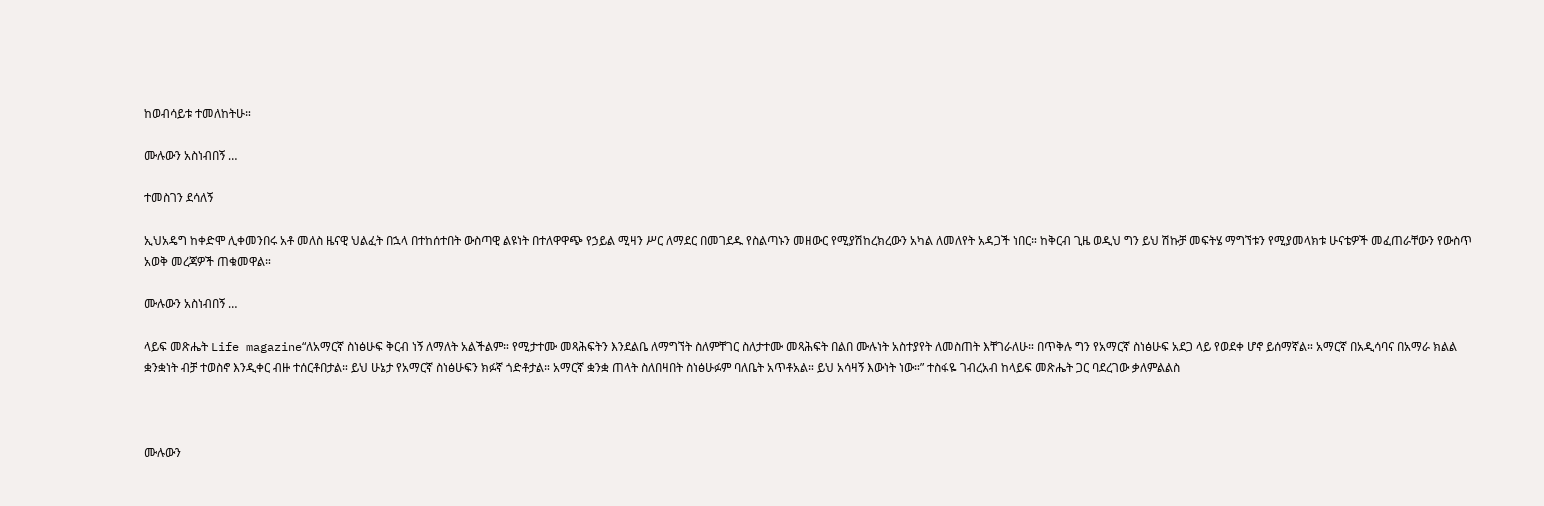ከወብሳይቱ ተመለከትሁ።

ሙሉውን አስነብበኝ …

ተመስገን ደሳለኝ

ኢህአዴግ ከቀድሞ ሊቀመንበሩ አቶ መለስ ዜናዊ ህልፈት በኋላ በተከሰተበት ውስጣዊ ልዩነት በተለዋዋጭ የኃይል ሚዛን ሥር ለማደር በመገደዱ የስልጣኑን መዘውር የሚያሽከረክረውን አካል ለመለየት አዳጋች ነበር። ከቅርብ ጊዜ ወዲህ ግን ይህ ሽኩቻ መፍትሄ ማግኘቱን የሚያመላክቱ ሁናቴዎች መፈጠራቸውን የውስጥ አወቅ መረጃዎች ጠቁመዋል።

ሙሉውን አስነብበኝ …

ላይፍ መጽሔት Life magazine“ለአማርኛ ስነፅሁፍ ቅርብ ነኝ ለማለት አልችልም። የሚታተሙ መጻሕፍትን እንደልቤ ለማግኘት ስለምቸገር ስለታተሙ መጻሕፍት በልበ ሙሉነት አስተያየት ለመስጠት እቸገራለሁ። በጥቅሉ ግን የአማርኛ ስነፅሁፍ አደጋ ላይ የወደቀ ሆኖ ይሰማኛል። አማርኛ በአዲሳባና በአማራ ክልል ቋንቋነት ብቻ ተወስኖ እንዲቀር ብዙ ተሰርቶበታል። ይህ ሁኔታ የአማርኛ ስነፅሁፍን ክፉኛ ጎድቶታል። አማርኛ ቋንቋ ጠላት ስለበዛበት ስነፅሁፉም ባለቤት አጥቶአል። ይህ አሳዛኝ እውነት ነው።” ተስፋዬ ገብረአብ ከላይፍ መጽሔት ጋር ባደረገው ቃለምልልስ



ሙሉውን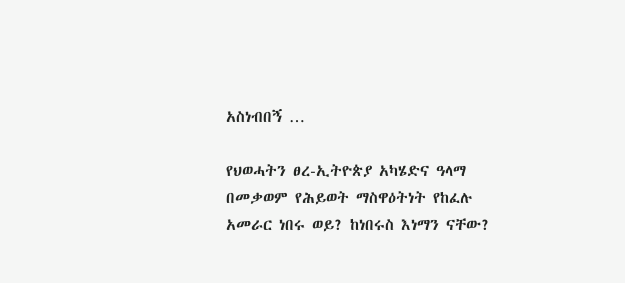አስነብበኝ …

የህወሓትን ፀረ-ኢትዮጵያ አካሄድና ዓላማ በመቃወም የሕይወት ማስዋዕትነት የከፈሉ አመራር ነበሩ ወይ? ከነበሩስ እነማን ናቸው?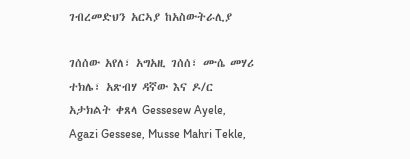ገብረመድህን አርኣያ ከአስውትራሊያ

ገሰሰው አየለ፣ አግአዚ ገሰሰ፣ ሙሴ መሃሪ ተክሌ፣ አጽብሃ ዳኛው እና ዶ/ር አታክልት ቀጸላ Gessesew Ayele, Agazi Gessese, Musse Mahri Tekle,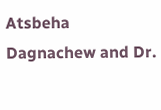Atsbeha Dagnachew and Dr.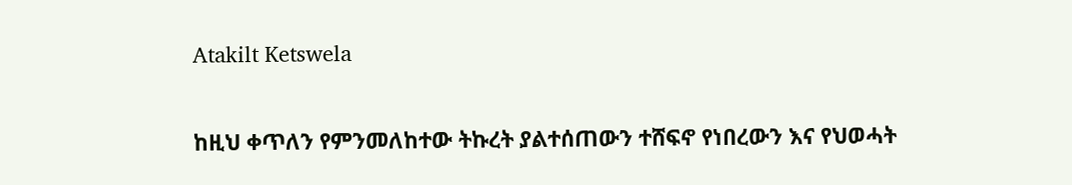Atakilt Ketswela

ከዚህ ቀጥለን የምንመለከተው ትኩረት ያልተሰጠውን ተሸፍኖ የነበረውን እና የህወሓት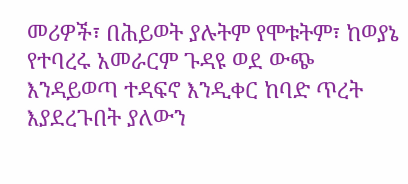መሪዎች፣ በሕይወት ያሉትም የሞቱትም፣ ከወያኔ የተባረሩ አመራርም ጉዳዩ ወደ ውጭ እንዳይወጣ ተዳፍኖ እንዲቀር ከባድ ጥረት እያደረጉበት ያለውን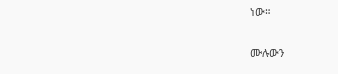ነው።

ሙሉውን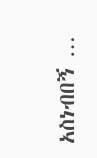አስነብበኝ …